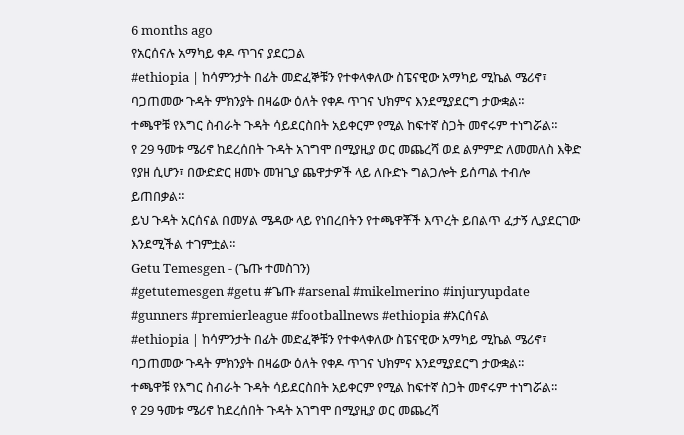6 months ago
የአርሰናሉ አማካይ ቀዶ ጥገና ያደርጋል
#ethiopia | ከሳምንታት በፊት መድፈኞቹን የተቀላቀለው ስፔናዊው አማካይ ሚኬል ሜሪኖ፣ ባጋጠመው ጉዳት ምክንያት በዛሬው ዕለት የቀዶ ጥገና ህክምና እንደሚያደርግ ታውቋል።
ተጫዋቹ የእግር ስብራት ጉዳት ሳይደርስበት አይቀርም የሚል ከፍተኛ ስጋት መኖሩም ተነግሯል።
የ 29 ዓመቱ ሜሪኖ ከደረሰበት ጉዳት አገግሞ በሚያዚያ ወር መጨረሻ ወደ ልምምድ ለመመለስ እቅድ የያዘ ሲሆን፣ በውድድር ዘመኑ መዝጊያ ጨዋታዎች ላይ ለቡድኑ ግልጋሎት ይሰጣል ተብሎ ይጠበቃል።
ይህ ጉዳት አርሰናል በመሃል ሜዳው ላይ የነበረበትን የተጫዋቾች እጥረት ይበልጥ ፈታኝ ሊያደርገው እንደሚችል ተገምቷል።
Getu Temesgen - (ጌጡ ተመስገን)
#getutemesgen #getu #ጌጡ #arsenal #mikelmerino #injuryupdate #gunners #premierleague #footballnews #ethiopia #አርሰናል
#ethiopia | ከሳምንታት በፊት መድፈኞቹን የተቀላቀለው ስፔናዊው አማካይ ሚኬል ሜሪኖ፣ ባጋጠመው ጉዳት ምክንያት በዛሬው ዕለት የቀዶ ጥገና ህክምና እንደሚያደርግ ታውቋል።
ተጫዋቹ የእግር ስብራት ጉዳት ሳይደርስበት አይቀርም የሚል ከፍተኛ ስጋት መኖሩም ተነግሯል።
የ 29 ዓመቱ ሜሪኖ ከደረሰበት ጉዳት አገግሞ በሚያዚያ ወር መጨረሻ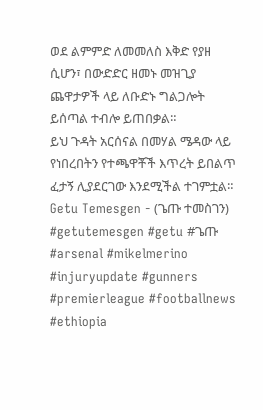ወደ ልምምድ ለመመለስ እቅድ የያዘ ሲሆን፣ በውድድር ዘመኑ መዝጊያ ጨዋታዎች ላይ ለቡድኑ ግልጋሎት ይሰጣል ተብሎ ይጠበቃል።
ይህ ጉዳት አርሰናል በመሃል ሜዳው ላይ የነበረበትን የተጫዋቾች እጥረት ይበልጥ ፈታኝ ሊያደርገው እንደሚችል ተገምቷል።
Getu Temesgen - (ጌጡ ተመስገን)
#getutemesgen #getu #ጌጡ #arsenal #mikelmerino #injuryupdate #gunners #premierleague #footballnews #ethiopia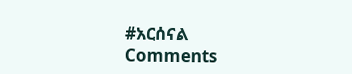#አርሰናል
Comments